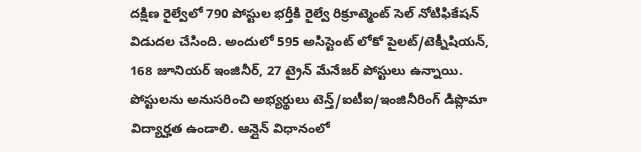దక్షిణ రైల్వేలో 790 పోస్టుల భర్తీకి రైల్వే రిక్రూట్మెంట్ సెల్ నోటిఫికేషన్ విడుదల చేసింది. అందులో 595 అసిస్టెంట్ లోకో పైలట్/టెక్నీషియన్, 168 జూనియర్ ఇంజినీర్, 27 ట్రైన్ మేనేజర్ పోస్టులు ఉన్నాయి. పోస్టులను అనుసరించి అభ్యర్థులు టెన్త్/ఐటీఐ/ఇంజినీరింగ్ డిప్లొమా విద్యార్హత ఉండాలి. ఆన్లైన్ విధానంలో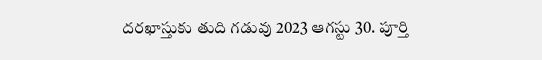దరఖాస్తుకు తుది గడువు 2023 ఆగస్టు 30. పూర్తి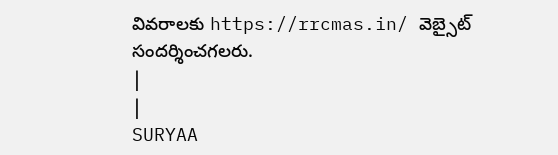వివరాలకు https://rrcmas.in/ వెబ్సైట్ సందర్శించగలరు.
|
|
SURYAA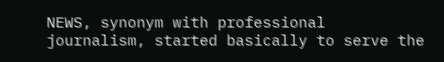NEWS, synonym with professional journalism, started basically to serve the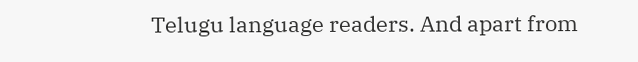Telugu language readers. And apart from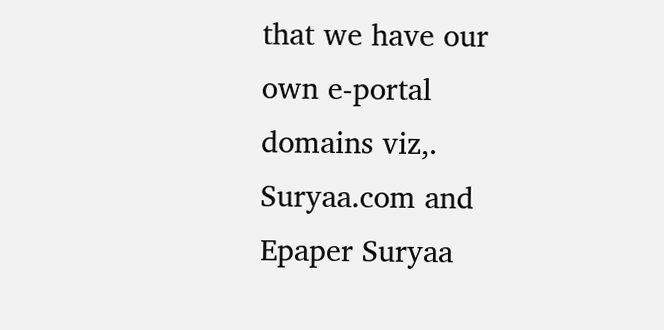that we have our own e-portal domains viz,. Suryaa.com and Epaper Suryaa